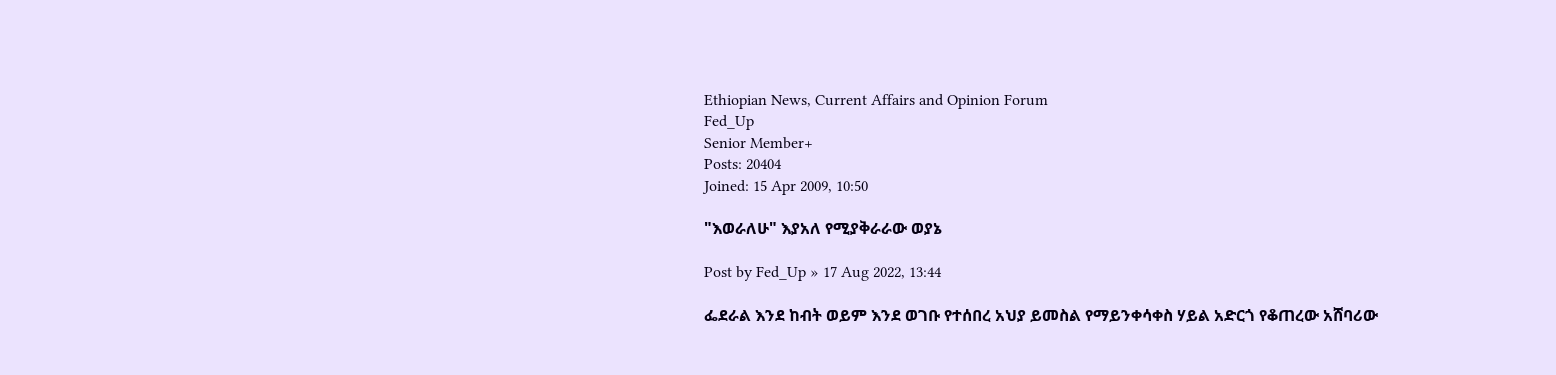Ethiopian News, Current Affairs and Opinion Forum
Fed_Up
Senior Member+
Posts: 20404
Joined: 15 Apr 2009, 10:50

"እወራለሁ" እያአለ የሚያቅራራው ወያኔ

Post by Fed_Up » 17 Aug 2022, 13:44

ፌደራል እንደ ከብት ወይም እንደ ወገቡ የተሰበረ አህያ ይመስል የማይንቀሳቀስ ሃይል አድርጎ የቆጠረው አሸባሪው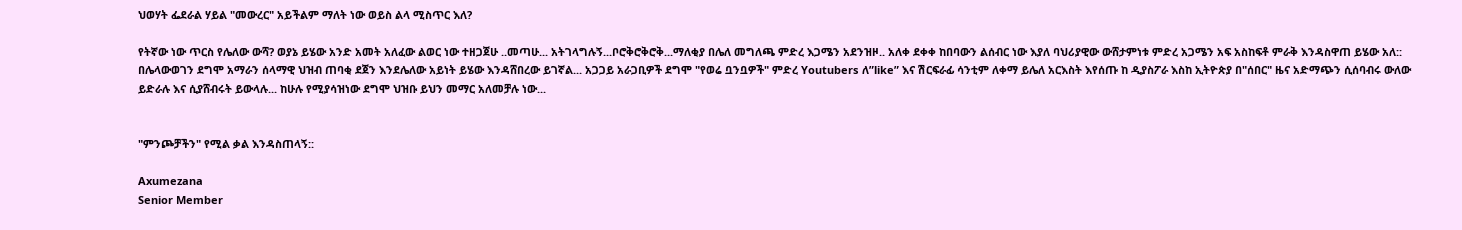ህወሃት ፌደራል ሃይል "መውረር" አይችልም ማለት ነው ወይስ ልላ ሚስጥር እለ?

የትኛው ነው ጥርስ የሌለው ውሻ? ወያኔ ይሄው አንድ አመት አለፈው ልወር ነው ተዘጋጀሁ ..መጣሁ... አትገላግሉኝ...ቦሮቅሮቅሮቅ...ማለቂያ በሌለ መግለጫ ምድረ እጋሜን አደንዝዞ.. አለቀ ደቀቀ ከበባውን ልሰብር ነው እያለ ባህሪያዊው ውሸታምነቱ ምድረ አጋሜን አፍ አስከፍቶ ምራቅ እንዳስዋጠ ይሄው አለ:: በሌላውወገን ደግሞ አማራን ሰላማዊ ህዝብ ጠባቂ ደጀን እንደሌለው አይነት ይሄው እንዳሸበረው ይገኛል... አጋጋይ አራጋቢዎች ደግሞ "የወሬ ቧንቧዎች" ምድረ Youtubers ለ”like” እና ሽርፍራፊ ሳንቲም ለቀማ ይሌለ አርእስት እየሰጡ ከ ዲያስፖራ እስከ ኢትዮጵያ በ"ሰበር" ዜና አድማጭን ሲሰባብሩ ውለው ይድራሉ እና ሲያሸብሩት ይውላሉ... ከሁሉ የሚያሳዝነው ደግሞ ህዝቡ ይህን መማር አለመቻሉ ነው...


"ምንጮቻችን" የሚል ቃል እንዳስጠላኝ::

Axumezana
Senior Member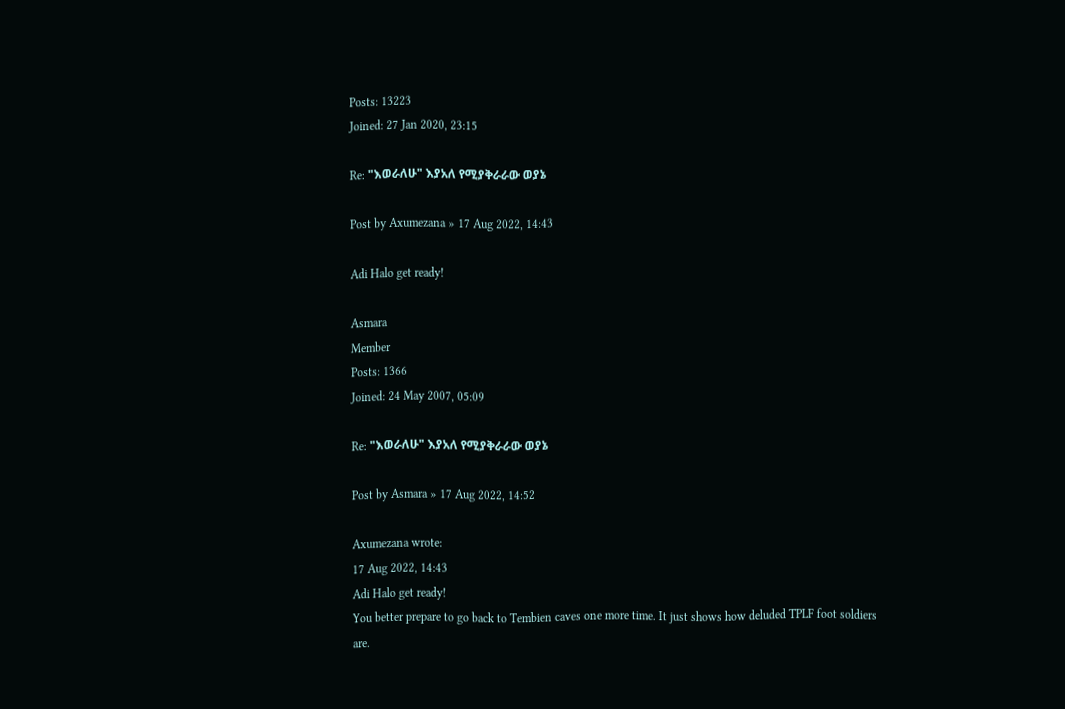Posts: 13223
Joined: 27 Jan 2020, 23:15

Re: "እወራለሁ" እያአለ የሚያቅራራው ወያኔ

Post by Axumezana » 17 Aug 2022, 14:43

Adi Halo get ready!

Asmara
Member
Posts: 1366
Joined: 24 May 2007, 05:09

Re: "እወራለሁ" እያአለ የሚያቅራራው ወያኔ

Post by Asmara » 17 Aug 2022, 14:52

Axumezana wrote:
17 Aug 2022, 14:43
Adi Halo get ready!
You better prepare to go back to Tembien caves one more time. It just shows how deluded TPLF foot soldiers are.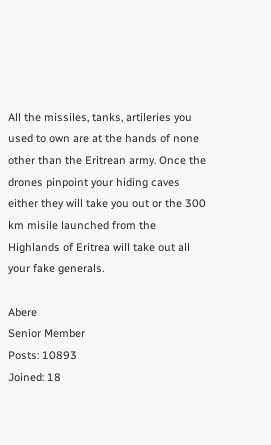All the missiles, tanks, artileries you used to own are at the hands of none other than the Eritrean army. Once the drones pinpoint your hiding caves either they will take you out or the 300 km misile launched from the Highlands of Eritrea will take out all your fake generals.

Abere
Senior Member
Posts: 10893
Joined: 18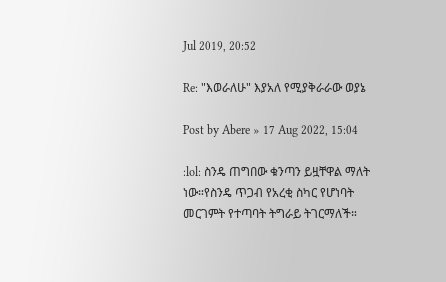Jul 2019, 20:52

Re: "እወራለሁ" እያአለ የሚያቅራራው ወያኔ

Post by Abere » 17 Aug 2022, 15:04

:lol: ስንዴ ጠግበው ቁንጣን ይዟቸዋል ማለት ነው።የስንዴ ጥጋብ የአረቂ ስካር የሆነባት መርገምት የተጣባት ትግራይ ትገርማለች።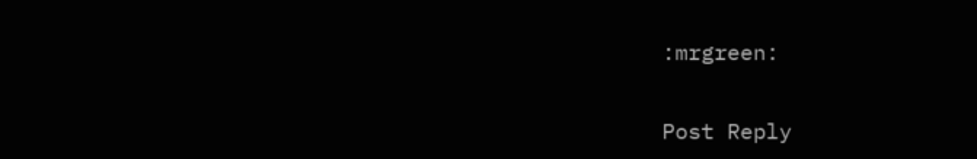:mrgreen:

Post Reply